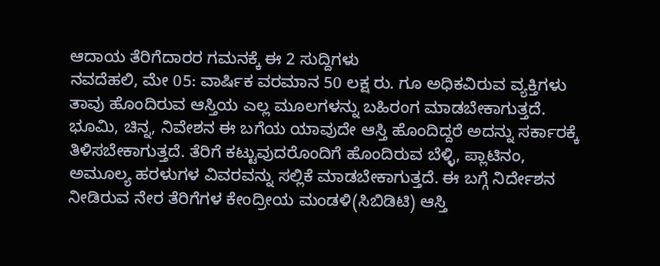ಆದಾಯ ತೆರಿಗೆದಾರರ ಗಮನಕ್ಕೆ ಈ 2 ಸುದ್ದಿಗಳು
ನವದೆಹಲಿ, ಮೇ 05: ವಾರ್ಷಿಕ ವರಮಾನ 50 ಲಕ್ಷ ರು. ಗೂ ಅಧಿಕವಿರುವ ವ್ಯಕ್ತಿಗಳು ತಾವು ಹೊಂದಿರುವ ಆಸ್ತಿಯ ಎಲ್ಲ ಮೂಲಗಳನ್ನು ಬಹಿರಂಗ ಮಾಡಬೇಕಾಗುತ್ತದೆ.
ಭೂಮಿ, ಚಿನ್ನ, ನಿವೇಶನ ಈ ಬಗೆಯ ಯಾವುದೇ ಆಸ್ತಿ ಹೊಂದಿದ್ದರೆ ಅದನ್ನು ಸರ್ಕಾರಕ್ಕೆ ತಿಳಿಸಬೇಕಾಗುತ್ತದೆ. ತೆರಿಗೆ ಕಟ್ಟುವುದರೊಂದಿಗೆ ಹೊಂದಿರುವ ಬೆಳ್ಳಿ, ಪ್ಲಾಟಿನಂ, ಅಮೂಲ್ಯ ಹರಳುಗಳ ವಿವರವನ್ನು ಸಲ್ಲಿಕೆ ಮಾಡಬೇಕಾಗುತ್ತದೆ. ಈ ಬಗ್ಗೆ ನಿರ್ದೇಶನ ನೀಡಿರುವ ನೇರ ತೆರಿಗೆಗಳ ಕೇಂದ್ರೀಯ ಮಂಡಳಿ(ಸಿಬಿಡಿಟಿ) ಆಸ್ತಿ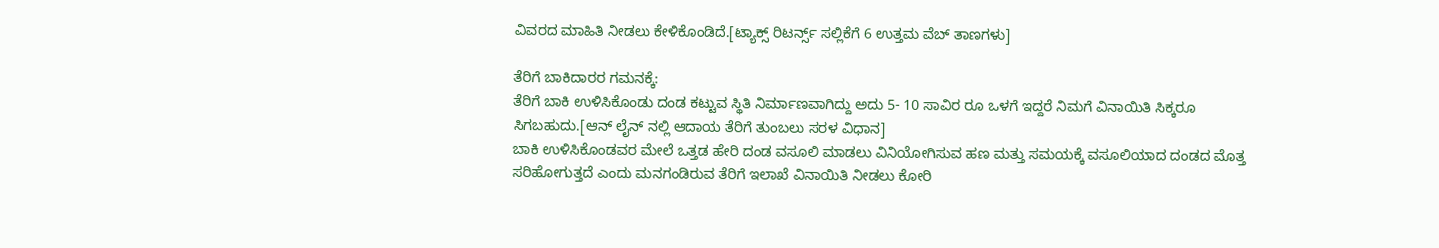ವಿವರದ ಮಾಹಿತಿ ನೀಡಲು ಕೇಳಿಕೊಂಡಿದೆ.[ಟ್ಯಾಕ್ಸ್ ರಿಟರ್ನ್ಸ್ ಸಲ್ಲಿಕೆಗೆ 6 ಉತ್ತಮ ವೆಬ್ ತಾಣಗಳು]

ತೆರಿಗೆ ಬಾಕಿದಾರರ ಗಮನಕ್ಕೆ:
ತೆರಿಗೆ ಬಾಕಿ ಉಳಿಸಿಕೊಂಡು ದಂಡ ಕಟ್ಟುವ ಸ್ಥಿತಿ ನಿರ್ಮಾಣವಾಗಿದ್ದು ಅದು 5- 10 ಸಾವಿರ ರೂ ಒಳಗೆ ಇದ್ದರೆ ನಿಮಗೆ ವಿನಾಯಿತಿ ಸಿಕ್ಕರೂ ಸಿಗಬಹುದು.[ಆನ್ ಲೈನ್ ನಲ್ಲಿ ಆದಾಯ ತೆರಿಗೆ ತುಂಬಲು ಸರಳ ವಿಧಾನ]
ಬಾಕಿ ಉಳಿಸಿಕೊಂಡವರ ಮೇಲೆ ಒತ್ತಡ ಹೇರಿ ದಂಡ ವಸೂಲಿ ಮಾಡಲು ವಿನಿಯೋಗಿಸುವ ಹಣ ಮತ್ತು ಸಮಯಕ್ಕೆ ವಸೂಲಿಯಾದ ದಂಡದ ಮೊತ್ತ ಸರಿಹೋಗುತ್ತದೆ ಎಂದು ಮನಗಂಡಿರುವ ತೆರಿಗೆ ಇಲಾಖೆ ವಿನಾಯಿತಿ ನೀಡಲು ಕೋರಿ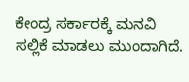ಕೇಂದ್ರ ಸರ್ಕಾರಕ್ಕೆ ಮನವಿ ಸಲ್ಲಿಕೆ ಮಾಡಲು ಮುಂದಾಗಿದೆ.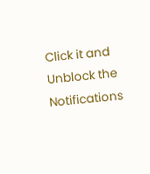Click it and Unblock the Notifications